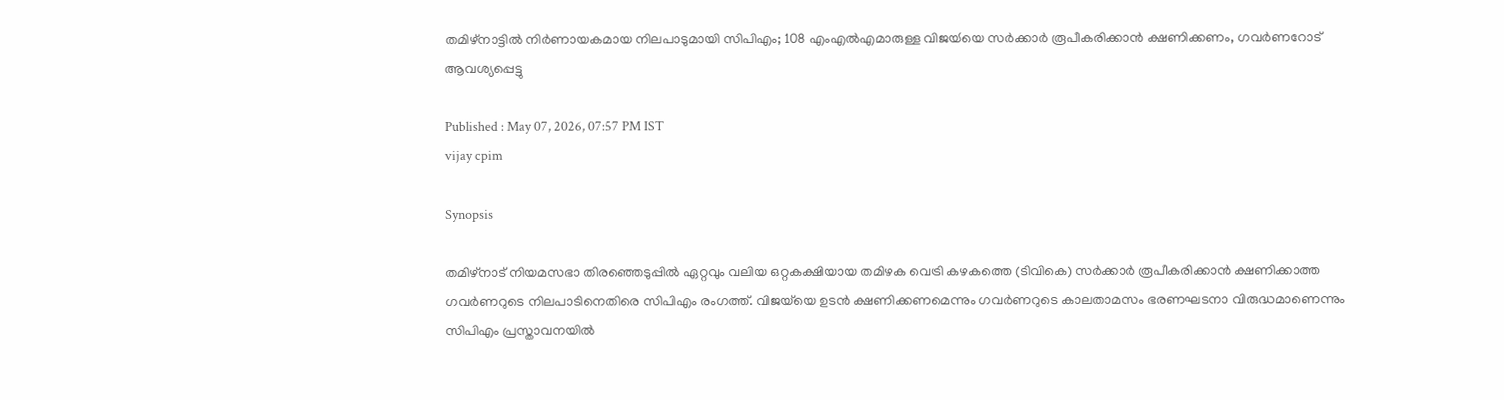തമിഴ്നാട്ടിൽ നിർണായകമായ നിലപാടുമായി സിപിഎം; 108 എംഎൽഎമാരുള്ള വിജയ്‍യെ സർക്കാർ രൂപീകരിക്കാൻ ക്ഷണിക്കണം, ഗവർണറോട് ആവശ്യപ്പെട്ടു

Published : May 07, 2026, 07:57 PM IST
vijay cpim

Synopsis

തമിഴ്‌നാട് നിയമസഭാ തിരഞ്ഞെടുപ്പിൽ ഏറ്റവും വലിയ ഒറ്റകക്ഷിയായ തമിഴക വെട്രി കഴകത്തെ (ടിവികെ) സർക്കാർ രൂപീകരിക്കാൻ ക്ഷണിക്കാത്ത ഗവർണറുടെ നിലപാടിനെതിരെ സിപിഎം രംഗത്ത്. വിജയ്‌യെ ഉടൻ ക്ഷണിക്കണമെന്നും ഗവർണറുടെ കാലതാമസം ഭരണഘടനാ വിരുദ്ധമാണെന്നും സിപിഎം പ്രസ്താവനയിൽ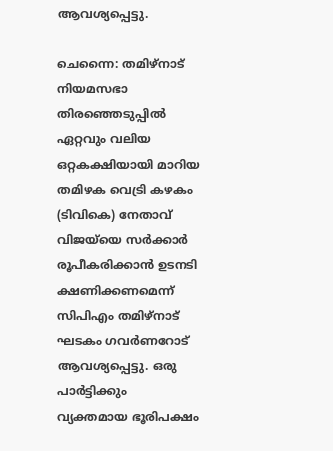ആവശ്യപ്പെട്ടു.

ചെന്നൈ: തമിഴ്‌നാട് നിയമസഭാ തിരഞ്ഞെടുപ്പിൽ ഏറ്റവും വലിയ ഒറ്റകക്ഷിയായി മാറിയ തമിഴക വെട്രി കഴകം (ടിവികെ) നേതാവ് വിജയ്‍യെ സർക്കാർ രൂപീകരിക്കാൻ ഉടനടി ക്ഷണിക്കണമെന്ന് സിപിഎം തമിഴ്‌നാട് ഘടകം ഗവർണറോട് ആവശ്യപ്പെട്ടു. ഒരു പാർട്ടിക്കും വ്യക്തമായ ഭൂരിപക്ഷം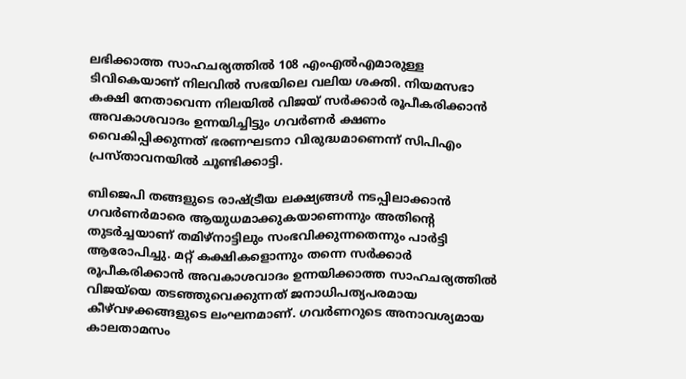ലഭിക്കാത്ത സാഹചര്യത്തിൽ 108 എംഎൽഎമാരുള്ള ടിവികെയാണ് നിലവിൽ സഭയിലെ വലിയ ശക്തി. നിയമസഭാ കക്ഷി നേതാവെന്ന നിലയിൽ വിജയ് സർക്കാർ രൂപീകരിക്കാൻ അവകാശവാദം ഉന്നയിച്ചിട്ടും ഗവർണർ ക്ഷണം വൈകിപ്പിക്കുന്നത് ഭരണഘടനാ വിരുദ്ധമാണെന്ന് സിപിഎം പ്രസ്താവനയിൽ ചൂണ്ടിക്കാട്ടി.

ബിജെപി തങ്ങളുടെ രാഷ്ട്രീയ ലക്ഷ്യങ്ങൾ നടപ്പിലാക്കാൻ ഗവർണർമാരെ ആയുധമാക്കുകയാണെന്നും അതിന്‍റെ തുടർച്ചയാണ് തമിഴ്‌നാട്ടിലും സംഭവിക്കുന്നതെന്നും പാർട്ടി ആരോപിച്ചു. മറ്റ് കക്ഷികളൊന്നും തന്നെ സർക്കാർ രൂപീകരിക്കാൻ അവകാശവാദം ഉന്നയിക്കാത്ത സാഹചര്യത്തിൽ വിജയ‍്‍യെ തടഞ്ഞുവെക്കുന്നത് ജനാധിപത്യപരമായ കീഴ്‌വഴക്കങ്ങളുടെ ലംഘനമാണ്. ഗവർണറുടെ അനാവശ്യമായ കാലതാമസം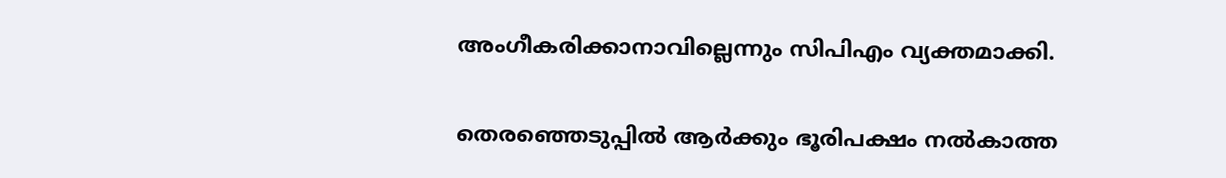അംഗീകരിക്കാനാവില്ലെന്നും സിപിഎം വ്യക്തമാക്കി.

തെരഞ്ഞെടുപ്പിൽ ആർക്കും ഭൂരിപക്ഷം നൽകാത്ത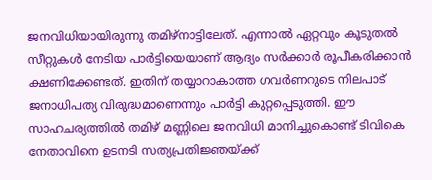ജനവിധിയായിരുന്നു തമിഴ്‌നാട്ടിലേത്. എന്നാൽ ഏറ്റവും കൂടുതൽ സീറ്റുകൾ നേടിയ പാർട്ടിയെയാണ് ആദ്യം സർക്കാർ രൂപീകരിക്കാൻ ക്ഷണിക്കേണ്ടത്. ഇതിന് തയ്യാറാകാത്ത ഗവർണറുടെ നിലപാട് ജനാധിപത്യ വിരുദ്ധമാണെന്നും പാർട്ടി കുറ്റപ്പെടുത്തി. ഈ സാഹചര്യത്തിൽ തമിഴ് മണ്ണിലെ ജനവിധി മാനിച്ചുകൊണ്ട് ടിവികെ നേതാവിനെ ഉടനടി സത്യപ്രതിജ്ഞയ്ക്ക്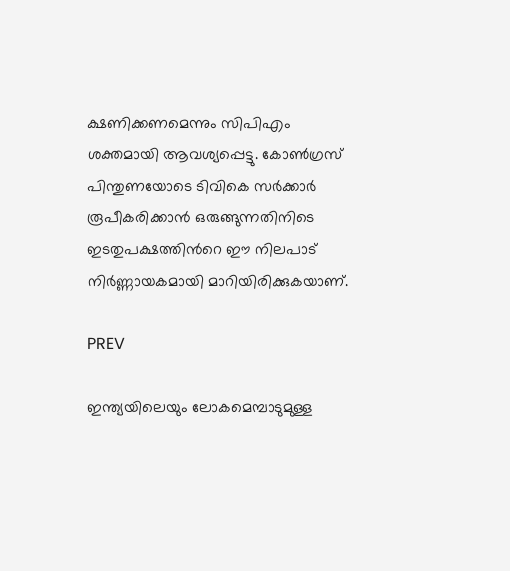ക്ഷണിക്കണമെന്നും സിപിഎം ശക്തമായി ആവശ്യപ്പെട്ടു. കോൺഗ്രസ് പിന്തുണയോടെ ടിവികെ സർക്കാർ രൂപീകരിക്കാൻ ഒരുങ്ങുന്നതിനിടെ ഇടതുപക്ഷത്തിന്‍റെ ഈ നിലപാട് നിർണ്ണായകമായി മാറിയിരിക്കുകയാണ്.

PREV

ഇന്ത്യയിലെയും ലോകമെമ്പാടുമുള്ള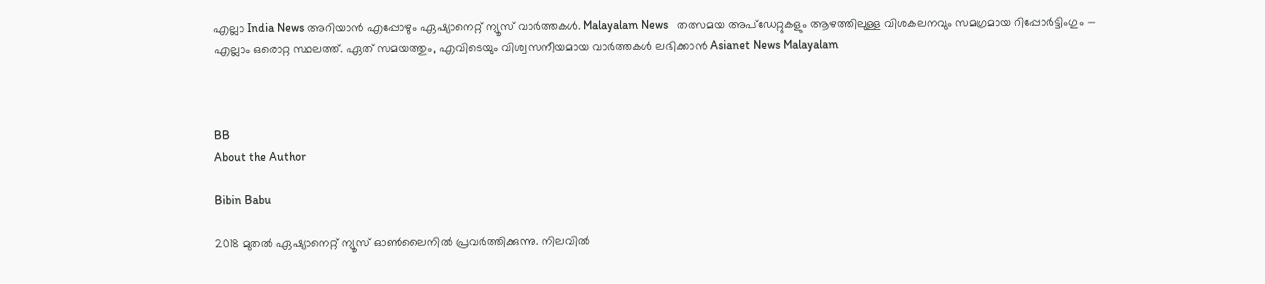എല്ലാ India News അറിയാൻ എപ്പോഴും ഏഷ്യാനെറ്റ് ന്യൂസ് വാർത്തകൾ. Malayalam News   തത്സമയ അപ്‌ഡേറ്റുകളും ആഴത്തിലുള്ള വിശകലനവും സമഗ്രമായ റിപ്പോർട്ടിംഗും — എല്ലാം ഒരൊറ്റ സ്ഥലത്ത്. ഏത് സമയത്തും, എവിടെയും വിശ്വസനീയമായ വാർത്തകൾ ലഭിക്കാൻ Asianet News Malayalam



BB
About the Author

Bibin Babu

2018 മുതല്‍ ഏഷ്യാനെറ്റ് ന്യൂസ് ഓണ്‍ലൈനില്‍ പ്രവര്‍ത്തിക്കുന്നു. നിലവില്‍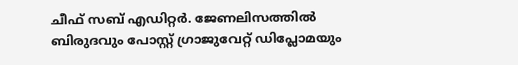ചീഫ് സബ് എഡിറ്റർ. ജേണലിസത്തില്‍ ബിരുദവും പോസ്റ്റ് ഗ്രാജുവേറ്റ് ഡിപ്ലോമയും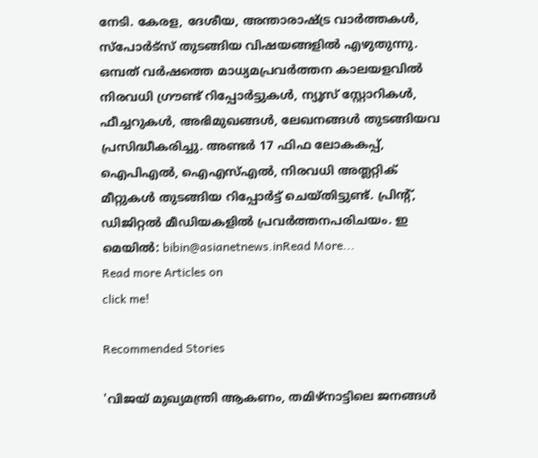നേടി. കേരള, ദേശീയ, അന്താരാഷ്ട്ര വാര്‍ത്തകള്‍, സ്പോര്‍ട്സ് തുടങ്ങിയ വിഷയങ്ങളില്‍ എഴുതുന്നു. ഒമ്പത് വര്‍ഷത്തെ മാധ്യമപ്രവര്‍ത്തന കാലയളവില്‍ നിരവധി ഗ്രൗണ്ട് റിപ്പോര്‍ട്ടുകള്‍, ന്യൂസ് സ്റ്റോറികള്‍, ഫീച്ചറുകള്‍, അഭിമുഖങ്ങള്‍, ലേഖനങ്ങള്‍ തുടങ്ങിയവ പ്രസിദ്ധീകരിച്ചു. അണ്ടര്‍ 17 ഫിഫ ലോകകപ്പ്, ഐപിഎൽ, ഐഎസ്എൽ, നിരവധി അത്ലറ്റിക് മീറ്റുകൾ തുടങ്ങിയ റിപ്പോര്‍ട്ട് ചെയ്തിട്ടുണ്ട്. പ്രിന്‍റ്, ഡിജിറ്റല്‍ മീഡിയകളില്‍ പ്രവര്‍ത്തനപരിചയം. ഇ മെയില്‍: bibin@asianetnews.inRead More...
Read more Articles on
click me!

Recommended Stories

'വിജയ് മുഖ്യമന്ത്രി ആകണം, തമിഴ്നാട്ടിലെ ജനങ്ങൾ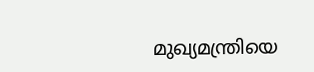മുഖ്യമന്ത്രിയെ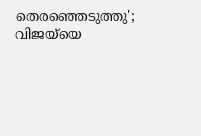തെരഞ്ഞെടുത്തു'; വിജയ്‍യെ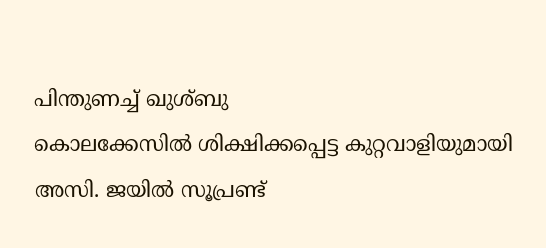പിന്തുണച്ച് ഖുശ്ബു
കൊലക്കേസിൽ ശിക്ഷിക്കപ്പെട്ട കുറ്റവാളിയുമായി അസി. ജയിൽ സൂപ്രണ്ട്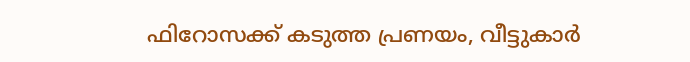ഫിറോസക്ക് കടുത്ത പ്രണയം, വീട്ടുകാര്‍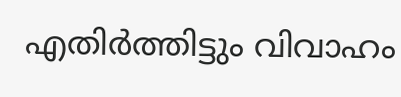എതിര്‍ത്തിട്ടും വിവാഹം